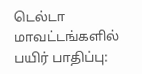டெல்டா மாவட்டங்களில் பயிர் பாதிப்பு: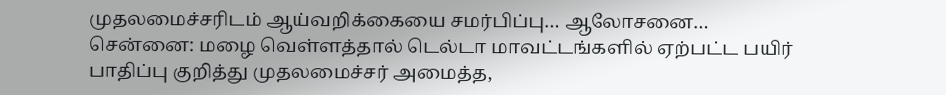முதலமைச்சரிடம் ஆய்வறிக்கையை சமர்பிப்பு… ஆலோசனை…
சென்னை: மழை வெள்ளத்தால் டெல்டா மாவட்டங்களில் ஏற்பட்ட பயிர் பாதிப்பு குறித்து முதலமைச்சர் அமைத்த,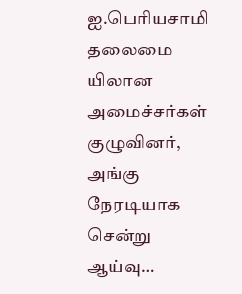ஐ.பெரியசாமி தலைமை யிலான அமைச்சர்கள் குழுவினர், அங்கு நேரடியாக சென்று ஆய்வு…